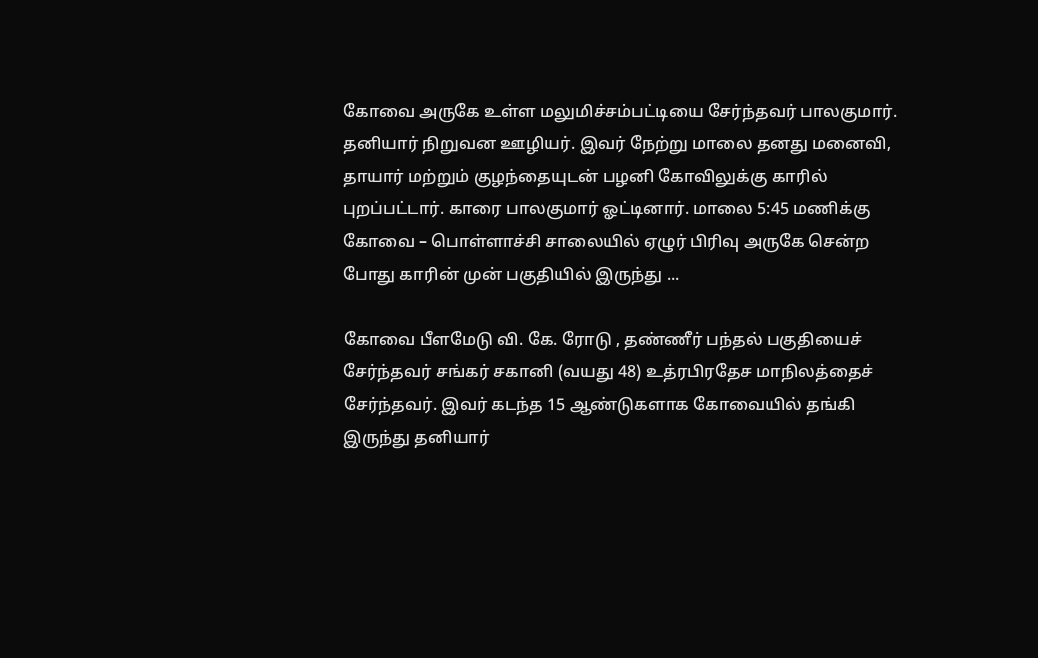கோவை அருகே உள்ள மலுமிச்சம்பட்டியை சேர்ந்தவர் பாலகுமார். தனியார் நிறுவன ஊழியர். இவர் நேற்று மாலை தனது மனைவி, தாயார் மற்றும் குழந்தையுடன் பழனி கோவிலுக்கு காரில் புறப்பட்டார். காரை பாலகுமார் ஓட்டினார். மாலை 5:45 மணிக்கு கோவை – பொள்ளாச்சி சாலையில் ஏழுர் பிரிவு அருகே சென்ற போது காரின் முன் பகுதியில் இருந்து ...

கோவை பீளமேடு வி. கே. ரோடு , தண்ணீர் பந்தல் பகுதியைச் சேர்ந்தவர் சங்கர் சகானி (வயது 48) உத்ரபிரதேச மாநிலத்தைச் சேர்ந்தவர். இவர் கடந்த 15 ஆண்டுகளாக கோவையில் தங்கி இருந்து தனியார்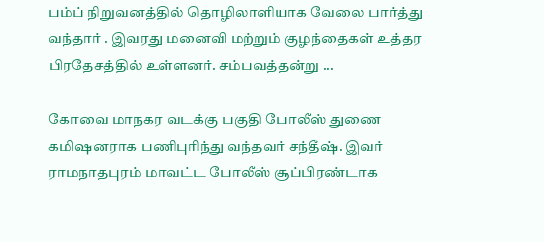பம்ப் நிறுவனத்தில் தொழிலாளியாக வேலை பார்த்து வந்தார் . இவரது மனைவி மற்றும் குழந்தைகள் உத்தர பிரதேசத்தில் உள்ளனர். சம்பவத்தன்று ...

கோவை மாநகர வடக்கு பகுதி போலீஸ் துணை கமிஷனராக பணிபுரிந்து வந்தவர் சந்தீஷ். இவர் ராமநாதபுரம் மாவட்ட போலீஸ் சூப்பிரண்டாக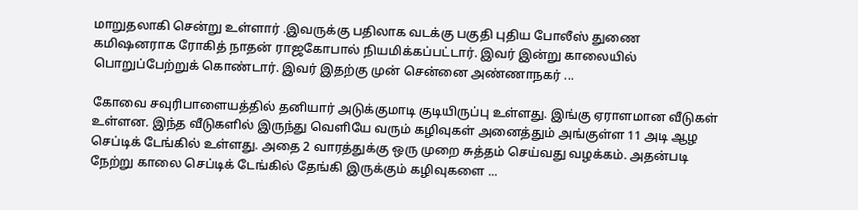மாறுதலாகி சென்று உள்ளார் .இவருக்கு பதிலாக வடக்கு பகுதி புதிய போலீஸ் துணை கமிஷனராக ரோகித் நாதன் ராஜகோபால் நியமிக்கப்பட்டார். இவர் இன்று காலையில் பொறுப்பேற்றுக் கொண்டார். இவர் இதற்கு முன் சென்னை அண்ணாநகர் ...

கோவை சவுரிபாளையத்தில் தனியார் அடுக்குமாடி குடியிருப்பு உள்ளது. இங்கு ஏராளமான வீடுகள் உள்ளன. இந்த வீடுகளில் இருந்து வெளியே வரும் கழிவுகள் அனைத்தும் அங்குள்ள 11 அடி ஆழ செப்டிக் டேங்கில் உள்ளது. அதை 2 வாரத்துக்கு ஒரு முறை சுத்தம் செய்வது வழக்கம். அதன்படி நேற்று காலை செப்டிக் டேங்கில் தேங்கி இருக்கும் கழிவுகளை ...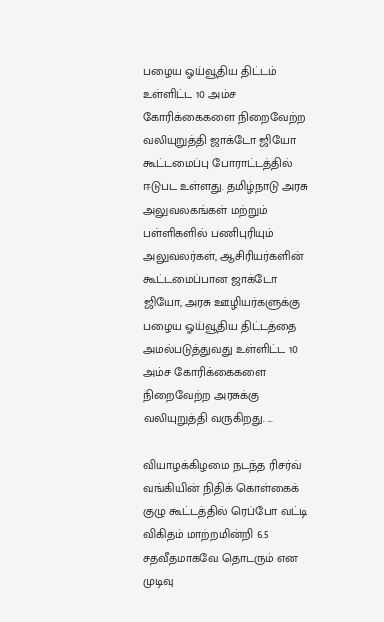பழைய ஓய்வூதிய திட்டம் உள்ளிட்ட 10 அம்ச கோரிக்கைகளை நிறைவேற்ற வலியுறுத்தி ஜாக்டோ ஜியோ கூட்டமைப்பு போராட்டத்தில் ஈடுபட உள்ளது. தமிழ்நாடு அரசு அலுவலகங்கள் மற்றும் பள்ளிகளில் பணிபுரியும் அலுவலர்கள், ஆசிரியர்களின் கூட்டமைப்பான ஜாக்டோ ஜியோ, அரசு ஊழியர்களுக்கு பழைய ஓய்வூதிய திட்டத்தை அமல்படுத்துவது உள்ளிட்ட 10 அம்ச கோரிக்கைகளை நிறைவேற்ற அரசுக்கு வலியுறுத்தி வருகிறது. ...

வியாழக்கிழமை நடந்த ரிசர்வ் வங்கியின் நிதிக் கொள்கைக் குழு கூட்டத்தில் ரெப்போ வட்டி விகிதம் மாற்றமின்றி 6.5 சதவீதமாகவே தொடரும் என முடிவு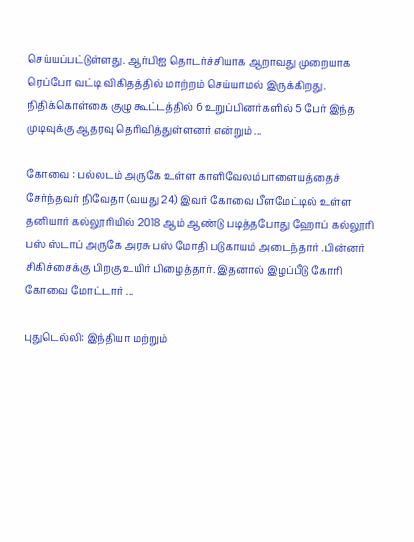செய்யப்பட்டுள்ளது. ஆர்பிஐ தொடர்ச்சியாக ஆறாவது முறையாக ரெப்போ வட்டி விகிதத்தில் மாற்றம் செய்யாமல் இருக்கிறது. நிதிக்கொள்கை குழு கூட்டத்தில் 6 உறுப்பினர்களில் 5 பேர் இந்த முடிவுக்கு ஆதரவு தெரிவித்துள்ளனர் என்றும் ...

கோவை : பல்லடம் அருகே உள்ள காளிவேலம்பாளையத்தைச் சேர்ந்தவர் நிவேதா (வயது 24) இவர் கோவை பீளமேட்டில் உள்ள தனியார் கல்லூரியில் 2018 ஆம் ஆண்டு படித்தபோது ஹோப் கல்லூரி பஸ் ஸ்டாப் அருகே அரசு பஸ் மோதி படுகாயம் அடைந்தார் .பின்னர் சிகிச்சைக்கு பிறகு உயிர் பிழைத்தார். இதனால் இழப்பீடு கோரி கோவை மோட்டார் ...

புதுடெல்லி: இந்தியா மற்றும்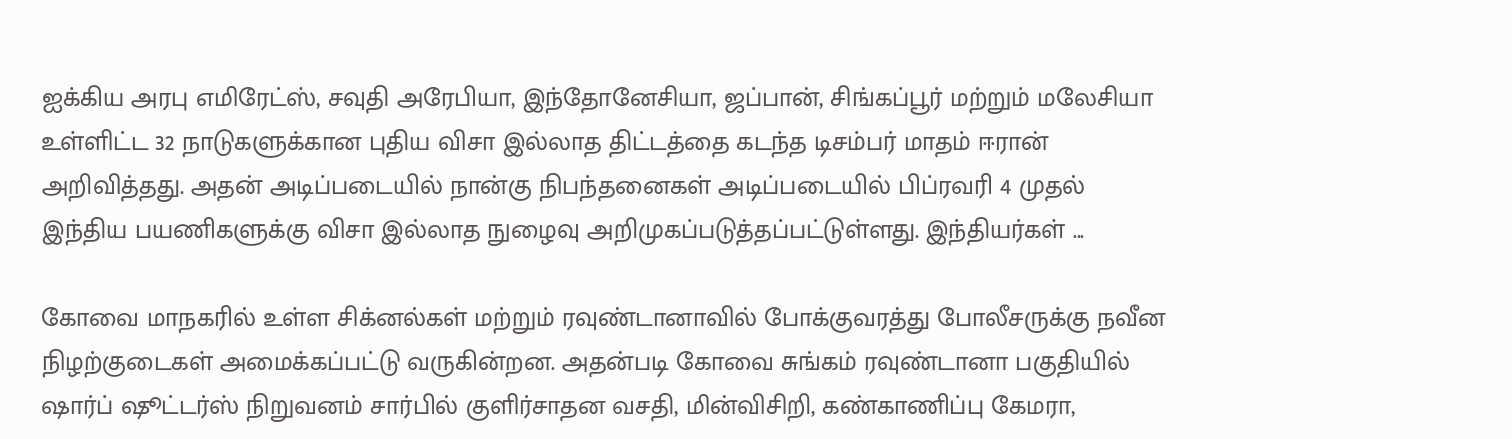ஐக்கிய அரபு எமிரேட்ஸ், சவுதி அரேபியா, இந்தோனேசியா, ஜப்பான், சிங்கப்பூர் மற்றும் மலேசியா உள்ளிட்ட 32 நாடுகளுக்கான புதிய விசா இல்லாத திட்டத்தை கடந்த டிசம்பர் மாதம் ஈரான் அறிவித்தது. அதன் அடிப்படையில் நான்கு நிபந்தனைகள் அடிப்படையில் பிப்ரவரி 4 முதல் இந்திய பயணிகளுக்கு விசா இல்லாத நுழைவு அறிமுகப்படுத்தப்பட்டுள்ளது. இந்தியர்கள் ...

கோவை மாநகரில் உள்ள சிக்னல்கள் மற்றும் ரவுண்டானாவில் போக்குவரத்து போலீசருக்கு நவீன நிழற்குடைகள் அமைக்கப்பட்டு வருகின்றன. அதன்படி கோவை சுங்கம் ரவுண்டானா பகுதியில் ஷார்ப் ஷூட்டர்ஸ் நிறுவனம் சார்பில் குளிர்சாதன வசதி, மின்விசிறி, கண்காணிப்பு கேமரா,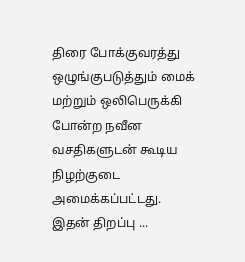திரை போக்குவரத்து ஒழுங்குபடுத்தும் மைக் மற்றும் ஒலிபெருக்கி போன்ற நவீன வசதிகளுடன் கூடிய நிழற்குடை அமைக்கப்பட்டது. இதன் திறப்பு ...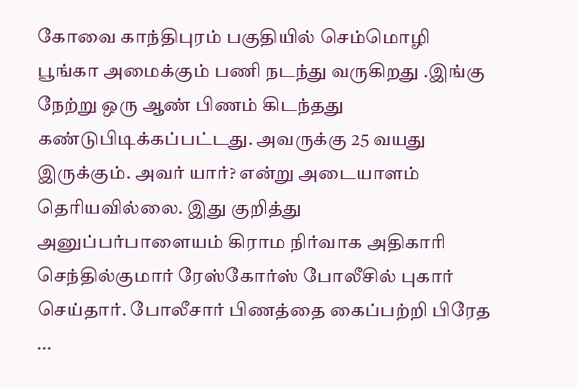கோவை காந்திபுரம் பகுதியில் செம்மொழி பூங்கா அமைக்கும் பணி நடந்து வருகிறது .இங்கு நேற்று ஒரு ஆண் பிணம் கிடந்தது கண்டுபிடிக்கப்பட்டது. அவருக்கு 25 வயது இருக்கும். அவர் யார்? என்று அடையாளம் தெரியவில்லை. இது குறித்து அனுப்பர்பாளையம் கிராம நிர்வாக அதிகாரி செந்தில்குமார் ரேஸ்கோர்ஸ் போலீசில் புகார் செய்தார். போலீசார் பிணத்தை கைப்பற்றி பிரேத ...